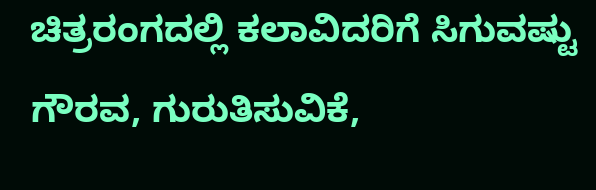ಚಿತ್ರರಂಗದಲ್ಲಿ ಕಲಾವಿದರಿಗೆ ಸಿಗುವಷ್ಟು ಗೌರವ, ಗುರುತಿಸುವಿಕೆ,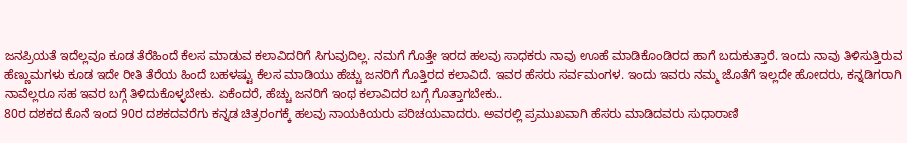ಜನಪ್ರಿಯತೆ ಇದೆಲ್ಲವೂ ಕೂಡ ತೆರೆಹಿಂದೆ ಕೆಲಸ ಮಾಡುವ ಕಲಾವಿದರಿಗೆ ಸಿಗುವುದಿಲ್ಲ. ನಮಗೆ ಗೊತ್ತೇ ಇರದ ಹಲವು ಸಾಧಕರು ನಾವು ಊಹೆ ಮಾಡಿಕೊಂಡಿರದ ಹಾಗೆ ಬದುಕುತ್ತಾರೆ. ಇಂದು ನಾವು ತಿಳಿಸುತ್ತಿರುವ ಹೆಣ್ಣುಮಗಳು ಕೂಡ ಇದೇ ರೀತಿ ತೆರೆಯ ಹಿಂದೆ ಬಹಳಷ್ಟು ಕೆಲಸ ಮಾಡಿಯು ಹೆಚ್ಚು ಜನರಿಗೆ ಗೊತ್ತಿರದ ಕಲಾವಿದೆ. ಇವರ ಹೆಸರು ಸರ್ವಮಂಗಳ. ಇಂದು ಇವರು ನಮ್ಮ ಜೊತೆಗೆ ಇಲ್ಲದೇ ಹೋದರು, ಕನ್ನಡಿಗರಾಗಿ ನಾವೆಲ್ಲರೂ ಸಹ ಇವರ ಬಗ್ಗೆ ತಿಳಿದುಕೊಳ್ಳಬೇಕು. ಏಕೆಂದರೆ, ಹೆಚ್ಚು ಜನರಿಗೆ ಇಂಥ ಕಲಾವಿದರ ಬಗ್ಗೆ ಗೊತ್ತಾಗಬೇಕು..
80ರ ದಶಕದ ಕೊನೆ ಇಂದ 90ರ ದಶಕದವರೆಗು ಕನ್ನಡ ಚಿತ್ರರಂಗಕ್ಕೆ ಹಲವು ನಾಯಕಿಯರು ಪರಿಚಯವಾದರು. ಅವರಲ್ಲಿ ಪ್ರಮುಖವಾಗಿ ಹೆಸರು ಮಾಡಿದವರು ಸುಧಾರಾಣಿ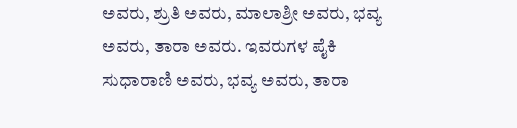ಅವರು, ಶ್ರುತಿ ಅವರು, ಮಾಲಾಶ್ರೀ ಅವರು, ಭವ್ಯ ಅವರು, ತಾರಾ ಅವರು. ಇವರುಗಳ ಪೈಕಿ ಸುಧಾರಾಣಿ ಅವರು, ಭವ್ಯ ಅವರು, ತಾರಾ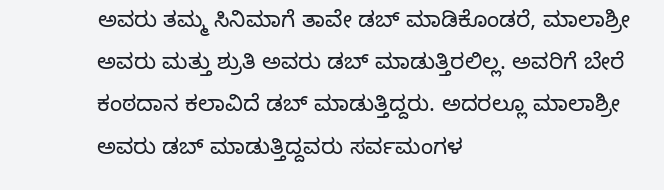ಅವರು ತಮ್ಮ ಸಿನಿಮಾಗೆ ತಾವೇ ಡಬ್ ಮಾಡಿಕೊಂಡರೆ, ಮಾಲಾಶ್ರೀ ಅವರು ಮತ್ತು ಶ್ರುತಿ ಅವರು ಡಬ್ ಮಾಡುತ್ತಿರಲಿಲ್ಲ. ಅವರಿಗೆ ಬೇರೆ ಕಂಠದಾನ ಕಲಾವಿದೆ ಡಬ್ ಮಾಡುತ್ತಿದ್ದರು. ಅದರಲ್ಲೂ ಮಾಲಾಶ್ರೀ ಅವರು ಡಬ್ ಮಾಡುತ್ತಿದ್ದವರು ಸರ್ವಮಂಗಳ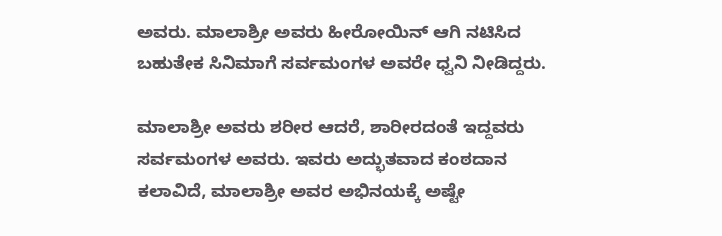ಅವರು. ಮಾಲಾಶ್ರೀ ಅವರು ಹೀರೋಯಿನ್ ಆಗಿ ನಟಿಸಿದ ಬಹುತೇಕ ಸಿನಿಮಾಗೆ ಸರ್ವಮಂಗಳ ಅವರೇ ಧ್ವನಿ ನೀಡಿದ್ದರು.

ಮಾಲಾಶ್ರೀ ಅವರು ಶರೀರ ಆದರೆ, ಶಾರೀರದಂತೆ ಇದ್ದವರು ಸರ್ವಮಂಗಳ ಅವರು. ಇವರು ಅದ್ಭುತವಾದ ಕಂಠದಾನ ಕಲಾವಿದೆ, ಮಾಲಾಶ್ರೀ ಅವರ ಅಭಿನಯಕ್ಕೆ ಅಷ್ಟೇ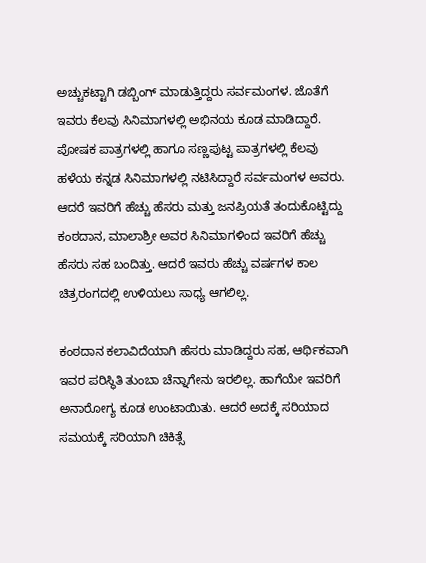ಅಚ್ಚುಕಟ್ಟಾಗಿ ಡಬ್ಬಿಂಗ್ ಮಾಡುತ್ತಿದ್ದರು ಸರ್ವಮಂಗಳ. ಜೊತೆಗೆ ಇವರು ಕೆಲವು ಸಿನಿಮಾಗಳಲ್ಲಿ ಅಭಿನಯ ಕೂಡ ಮಾಡಿದ್ದಾರೆ. ಪೋಷಕ ಪಾತ್ರಗಳಲ್ಲಿ ಹಾಗೂ ಸಣ್ಣಪುಟ್ಟ ಪಾತ್ರಗಳಲ್ಲಿ ಕೆಲವು ಹಳೆಯ ಕನ್ನಡ ಸಿನಿಮಾಗಳಲ್ಲಿ ನಟಿಸಿದ್ದಾರೆ ಸರ್ವಮಂಗಳ ಅವರು. ಆದರೆ ಇವರಿಗೆ ಹೆಚ್ಚು ಹೆಸರು ಮತ್ತು ಜನಪ್ರಿಯತೆ ತಂದುಕೊಟ್ಟಿದ್ದು ಕಂಠದಾನ, ಮಾಲಾಶ್ರೀ ಅವರ ಸಿನಿಮಾಗಳಿಂದ ಇವರಿಗೆ ಹೆಚ್ಚು ಹೆಸರು ಸಹ ಬಂದಿತ್ತು. ಆದರೆ ಇವರು ಹೆಚ್ಚು ವರ್ಷಗಳ ಕಾಲ ಚಿತ್ರರಂಗದಲ್ಲಿ ಉಳಿಯಲು ಸಾಧ್ಯ ಆಗಲಿಲ್ಲ.

ಕಂಠದಾನ ಕಲಾವಿದೆಯಾಗಿ ಹೆಸರು ಮಾಡಿದ್ದರು ಸಹ, ಆರ್ಥಿಕವಾಗಿ ಇವರ ಪರಿಸ್ಥಿತಿ ತುಂಬಾ ಚೆನ್ನಾಗೇನು ಇರಲಿಲ್ಲ. ಹಾಗೆಯೇ ಇವರಿಗೆ ಅನಾರೋಗ್ಯ ಕೂಡ ಉಂಟಾಯಿತು. ಆದರೆ ಅದಕ್ಕೆ ಸರಿಯಾದ ಸಮಯಕ್ಕೆ ಸರಿಯಾಗಿ ಚಿಕಿತ್ಸೆ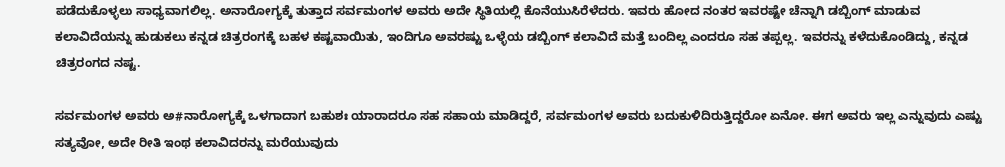ಪಡೆದುಕೊಳ್ಳಲು ಸಾಧ್ಯವಾಗಲಿಲ್ಲ. ಅನಾರೋಗ್ಯಕ್ಕೆ ತುತ್ತಾದ ಸರ್ವಮಂಗಳ ಅವರು ಅದೇ ಸ್ಥಿತಿಯಲ್ಲಿ ಕೊನೆಯುಸಿರೆಳೆದರು. ಇವರು ಹೋದ ನಂತರ ಇವರಷ್ಟೇ ಚೆನ್ನಾಗಿ ಡಬ್ಬಿಂಗ್ ಮಾಡುವ ಕಲಾವಿದೆಯನ್ನು ಹುಡುಕಲು ಕನ್ನಡ ಚಿತ್ರರಂಗಕ್ಕೆ ಬಹಳ ಕಷ್ಟವಾಯಿತು, ಇಂದಿಗೂ ಅವರಷ್ಟು ಒಳ್ಳೆಯ ಡಬ್ಬಿಂಗ್ ಕಲಾವಿದೆ ಮತ್ತೆ ಬಂದಿಲ್ಲ ಎಂದರೂ ಸಹ ತಪ್ಪಲ್ಲ. ಇವರನ್ನು ಕಳೆದುಕೊಂಡಿದ್ದು, ಕನ್ನಡ ಚಿತ್ರರಂಗದ ನಷ್ಟ.

ಸರ್ವಮಂಗಳ ಅವರು ಅ#ನಾರೋಗ್ಯಕ್ಕೆ ಒಳಗಾದಾಗ ಬಹುಶಃ ಯಾರಾದರೂ ಸಹ ಸಹಾಯ ಮಾಡಿದ್ದರೆ, ಸರ್ವಮಂಗಳ ಅವರು ಬದುಕುಳಿದಿರುತ್ತಿದ್ದರೋ ಏನೋ. ಈಗ ಅವರು ಇಲ್ಲ ಎನ್ನುವುದು ಎಷ್ಟು ಸತ್ಯವೋ, ಅದೇ ರೀತಿ ಇಂಥ ಕಲಾವಿದರನ್ನು ಮರೆಯುವುದು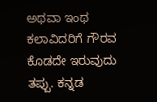ಅಥವಾ ಇಂಥ ಕಲಾವಿದರಿಗೆ ಗೌರವ ಕೊಡದೇ ಇರುವುದು ತಪ್ಪು. ಕನ್ನಡ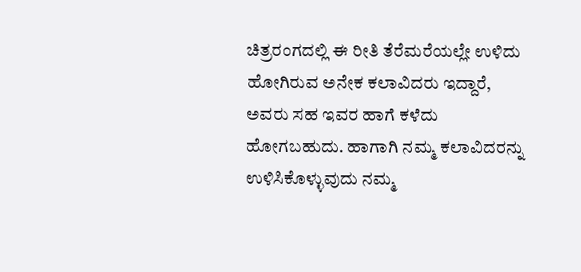ಚಿತ್ರರಂಗದಲ್ಲಿ ಈ ರೀತಿ ತೆರೆಮರೆಯಲ್ಲೇ ಉಳಿದು ಹೋಗಿರುವ ಅನೇಕ ಕಲಾವಿದರು ಇದ್ದಾರೆ, ಅವರು ಸಹ ಇವರ ಹಾಗೆ ಕಳೆದು ಹೋಗಬಹುದು. ಹಾಗಾಗಿ ನಮ್ಮ ಕಲಾವಿದರನ್ನು ಉಳಿಸಿಕೊಳ್ಳುವುದು ನಮ್ಮ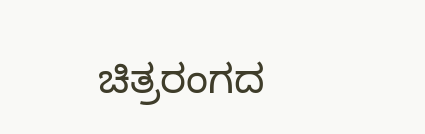ಚಿತ್ರರಂಗದ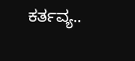ಕರ್ತವ್ಯ..